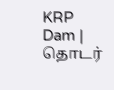KRP Dam | தொடர்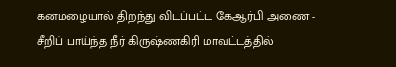கனமழையால் திறந்து விடப்பட்ட கேஆர்பி அணை - சீறிப் பாய்ந்த நீர் கிருஷ்ணகிரி மாவட்டத்தில்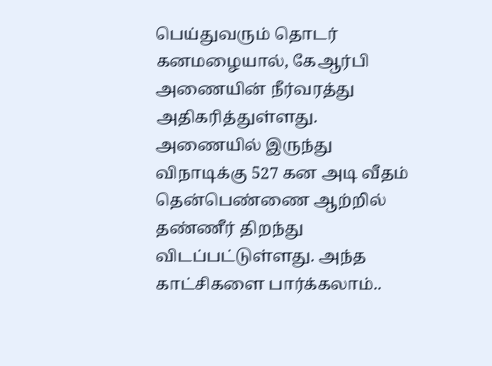பெய்துவரும் தொடர் கனமழையால், கேஆர்பி அணையின் நீர்வரத்து அதிகரித்துள்ளது. அணையில் இருந்து விநாடிக்கு 527 கன அடி வீதம் தென்பெண்ணை ஆற்றில் தண்ணீர் திறந்து விடப்பட்டுள்ளது. அந்த காட்சிகளை பார்க்கலாம்..